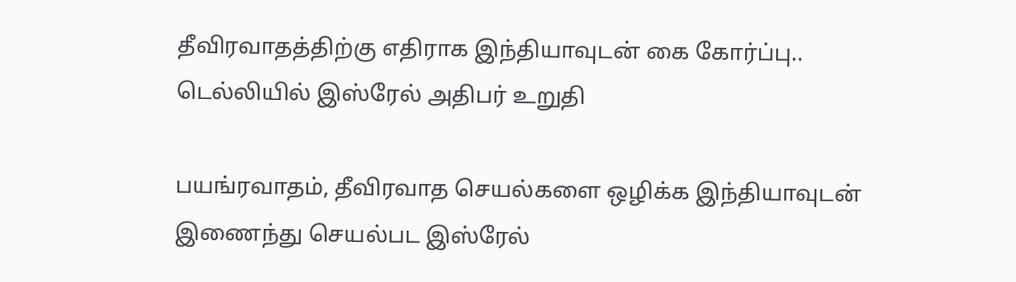தீவிரவாதத்திற்கு எதிராக இந்தியாவுடன் கை கோர்ப்பு.. டெல்லியில் இஸ்ரேல் அதிபர் உறுதி

பயங்ரவாதம், தீவிரவாத செயல்களை ஒழிக்க இந்தியாவுடன் இணைந்து செயல்பட இஸ்ரேல்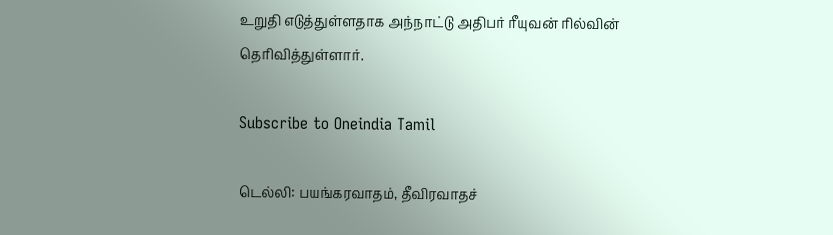உறுதி எடுத்துள்ளதாக அந்நாட்டு அதிபர் ரீயுவன் ரில்வின் தெரிவித்துள்ளார்.

Subscribe to Oneindia Tamil

டெல்லி: பயங்கரவாதம், தீவிரவாதச்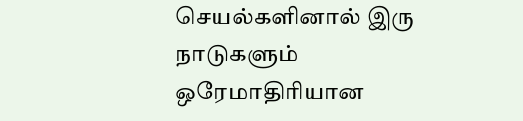செயல்களினால் இரு நாடுகளும் ஒரேமாதிரியான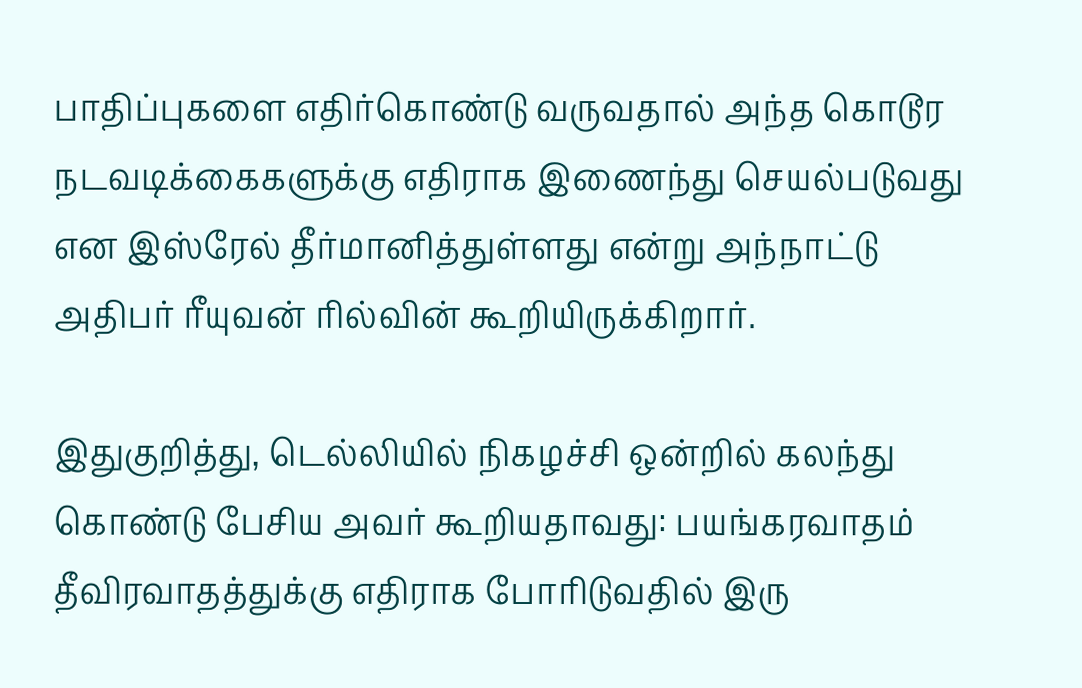பாதிப்புகளை எதிர்கொண்டு வருவதால் அந்த கொடூர நடவடிக்கைகளுக்கு எதிராக இணைந்து செயல்படுவது என இஸ்ரேல் தீர்மானித்துள்ளது என்று அந்நாட்டு அதிபர் ரீயுவன் ரில்வின் கூறியிருக்கிறார்.

இதுகுறித்து, டெல்லியில் நிகழச்சி ஒன்றில் கலந்து கொண்டு பேசிய அவர் கூறியதாவது: பயங்கரவாதம் தீவிரவாதத்துக்கு எதிராக போரிடுவதில் இரு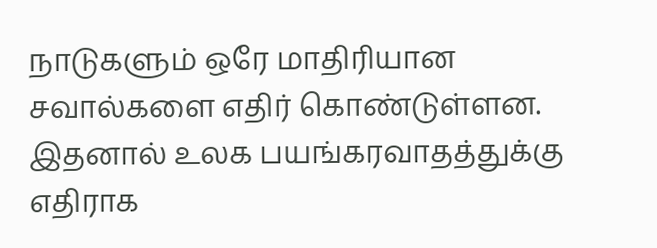நாடுகளும் ஒரே மாதிரியான சவால்களை எதிர் கொண்டுள்ளன. இதனால் உலக பயங்கரவாதத்துக்கு எதிராக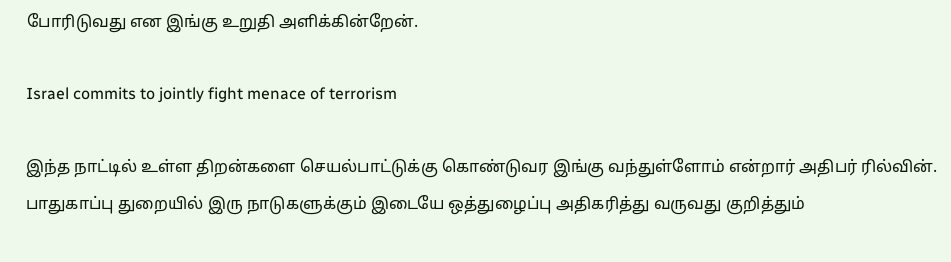போரிடுவது என இங்கு உறுதி அளிக்கின்றேன்.

Israel commits to jointly fight menace of terrorism

இந்த நாட்டில் உள்ள திறன்களை செயல்பாட்டுக்கு கொண்டுவர இங்கு வந்துள்ளோம் என்றார் அதிபர் ரில்வின். பாதுகாப்பு துறையில் இரு நாடுகளுக்கும் இடையே ஒத்துழைப்பு அதிகரித்து வருவது குறித்தும்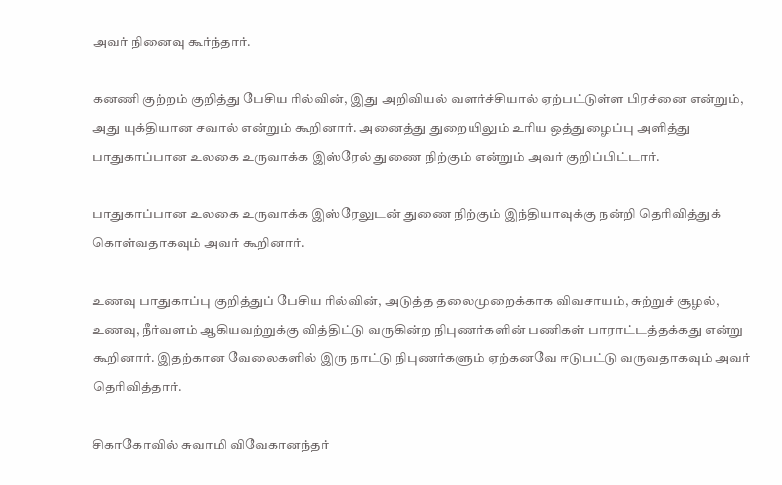அவர் நினைவு கூர்ந்தார்.

கனணி குற்றம் குறித்து பேசிய ரில்வின், இது அறிவியல் வளர்ச்சியால் ஏற்பட்டுள்ள பிரச்னை என்றும், அது யுக்தியான சவால் என்றும் கூறினார். அனைத்து துறையிலும் உரிய ஒத்துழைப்பு அளித்து பாதுகாப்பான உலகை உருவாக்க இஸ்ரேல் துணை நிற்கும் என்றும் அவர் குறிப்பிட்டார்.

பாதுகாப்பான உலகை உருவாக்க இஸ்ரேலுடன் துணை நிற்கும் இந்தியாவுக்கு நன்றி தெரிவித்துக் கொள்வதாகவும் அவர் கூறினார்.

உணவு பாதுகாப்பு குறித்துப் பேசிய ரில்வின், அடுத்த தலைமுறைக்காக விவசாயம், சுற்றுச் சூழல், உணவு, நீர்வளம் ஆகியவற்றுக்கு வித்திட்டு வருகின்ற நிபுணர்களின் பணிகள் பாராட்டத்தக்கது என்று கூறினார். இதற்கான வேலைகளில் இரு நாட்டு நிபுணர்களும் ஏற்கனவே ஈடுபட்டு வருவதாகவும் அவர் தெரிவித்தார்.

சிகாகோவில் சுவாமி விவேகானந்தர்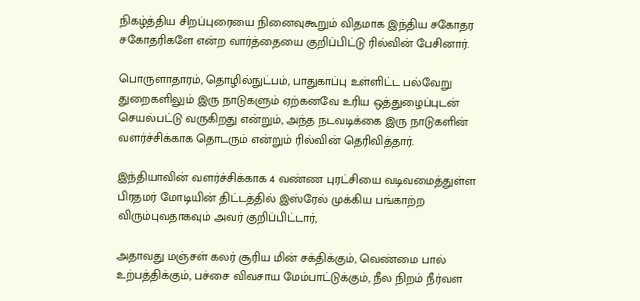நிகழ்த்திய சிறப்புரையை நினைவுகூறும் விதமாக இந்திய சகோதர சகோதரிகளே என்ற வார்த்தையை குறிப்பிட்டு ரில்வின் பேசினார்.

பொருளாதாரம், தொழில்நுட்பம், பாதுகாப்பு உள்ளிட்ட பல்வேறு துறைகளிலும் இரு நாடுகளும் ஏற்கனவே உரிய ஒத்துழைப்புடன் செயல்பட்டு வருகிறது என்றும், அந்த நடவடிக்கை இரு நாடுகளின் வளர்ச்சிக்காக தொடரும் என்றும் ரில்வின் தெரிவித்தார்.

இந்தியாவின் வளர்ச்சிக்காக 4 வண்ண புரட்சியை வடிவமைத்துள்ள பிரதமர் மோடியின் திட்டத்தில் இஸ்ரேல் முக்கிய பங்காற்ற விரும்புவதாகவும் அவர் குறிப்பிட்டார்,

அதாவது மஞ்சள் கலர் சூரிய மின் சக்திக்கும், வெண்மை பால் உற்பத்திக்கும், பச்சை விவசாய மேம்பாட்டுக்கும், நீல நிறம் நீர்வள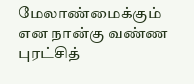மேலாண்மைக்கும் என நான்கு வண்ண புரட்சித்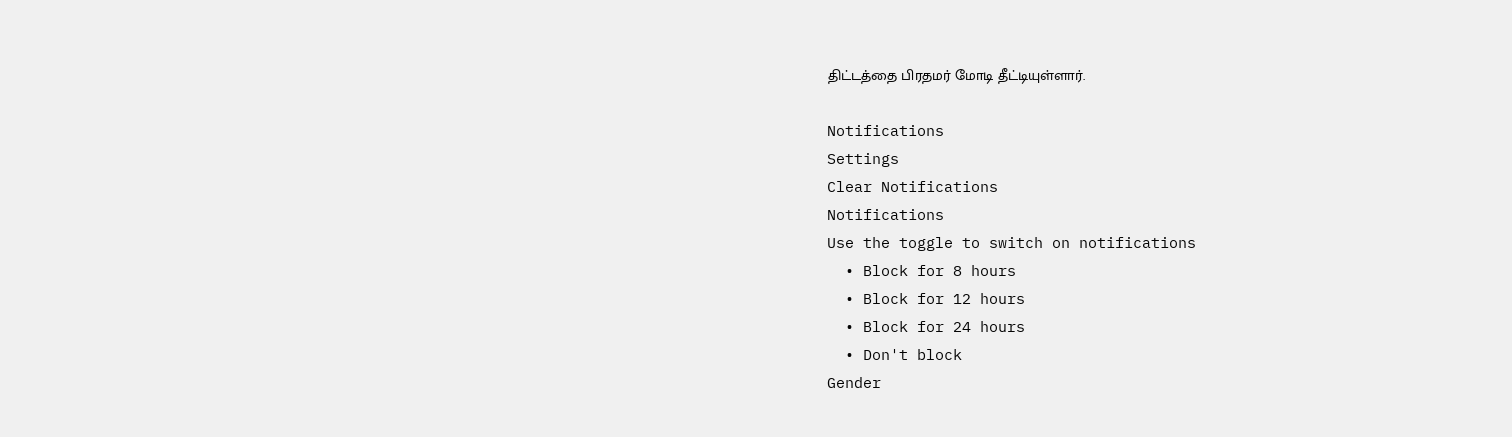திட்டத்தை பிரதமர் மோடி தீட்டியுள்ளார்.

Notifications
Settings
Clear Notifications
Notifications
Use the toggle to switch on notifications
  • Block for 8 hours
  • Block for 12 hours
  • Block for 24 hours
  • Don't block
Gender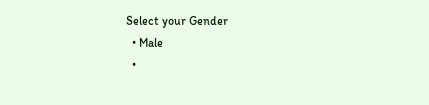Select your Gender
  • Male
  •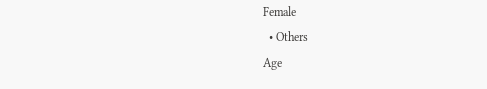Female
  • Others
Age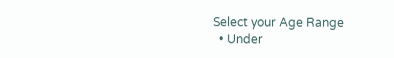Select your Age Range
  • Under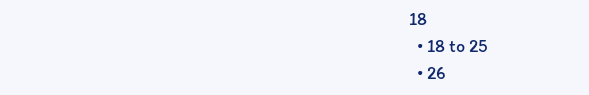18
  • 18 to 25
  • 26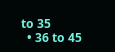to 35
  • 36 to 45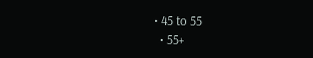• 45 to 55
  • 55+